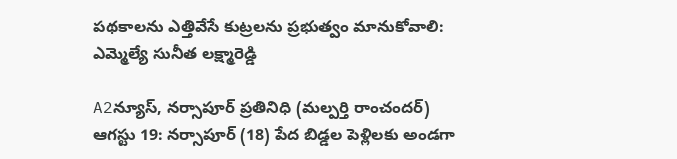పథకాలను ఎత్తివేసే కుట్రలను ప్రభుత్వం మానుకోవాలి: ఎమ్మెల్యే సునీత లక్ష్మారెడ్డి

A2న్యూస్, నర్సాపూర్ ప్రతినిధి (మల్పర్తి రాంచందర్) ఆగస్టు 19: నర్సాపూర్ (18) పేద బిడ్డల పెళ్లిలకు అండగా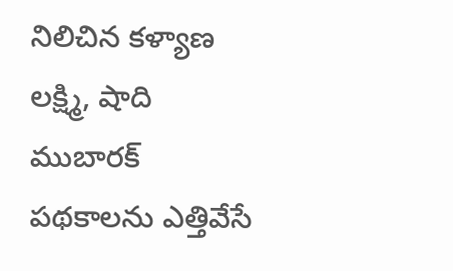నిలిచిన కళ్యాణ లక్ష్మి, షాది ముబారక్ పథకాలను ఎత్తివేసే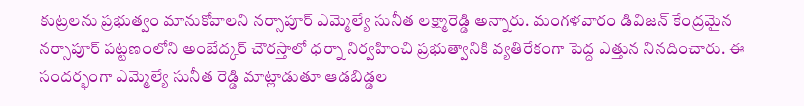కుట్రలను ప్రభుత్వం మానుకోవాలని నర్సాపూర్ ఎమ్మెల్యే సునీత లక్ష్మారెడ్డి అన్నారు. మంగళవారం డివిజన్ కేంద్రమైన నర్సాపూర్ పట్టణంలోని అంబేద్కర్ చౌరస్తాలో ధర్నా నిర్వహించి ప్రభుత్వానికి వ్యతిరేకంగా పెద్ద ఎత్తున నినదించారు. ఈ సందర్భంగా ఎమ్మెల్యే సునీత రెడ్డి మాట్లాడుతూ ఆడబిడ్డల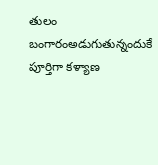తులం బంగారంఅడుగుతున్నందుకే పూర్తిగా కళ్యాణ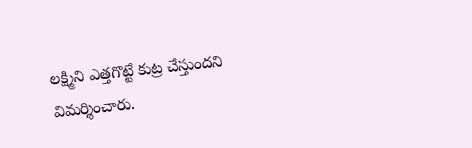లక్ష్మిని ఎత్తగొట్టే కుట్ర చేస్తుందని విమర్శించారు.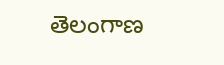తెలంగాణ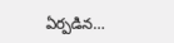ఏర్పడిన...